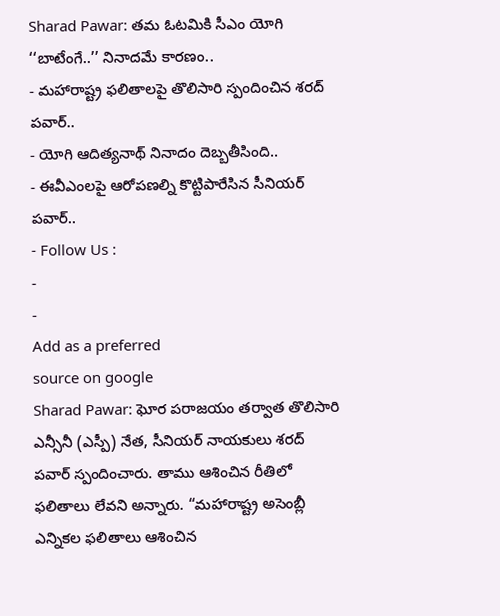Sharad Pawar: తమ ఓటమికి సీఎం యోగి ‘‘బాటేంగే..’’ నినాదమే కారణం..
- మహారాష్ట్ర ఫలితాలపై తొలిసారి స్పందించిన శరద్ పవార్..
- యోగి ఆదిత్యనాథ్ నినాదం దెబ్బతీసింది..
- ఈవీఎంలపై ఆరోపణల్ని కొట్టిపారేసిన సీనియర్ పవార్..
- Follow Us :
-
-
Add as a preferred
source on google
Sharad Pawar: ఘోర పరాజయం తర్వాత తొలిసారి ఎన్సీనీ (ఎస్పీ) నేత, సీనియర్ నాయకులు శరద్ పవార్ స్పందించారు. తాము ఆశించిన రీతిలో ఫలితాలు లేవని అన్నారు. “మహారాష్ట్ర అసెంబ్లీ ఎన్నికల ఫలితాలు ఆశించిన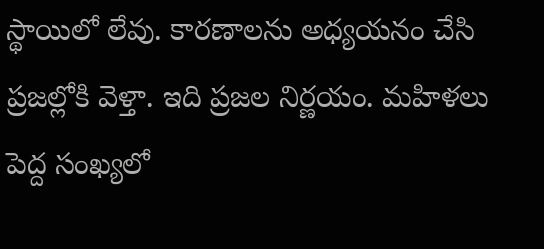స్థాయిలో లేవు. కారణాలను అధ్యయనం చేసి ప్రజల్లోకి వెళ్తా. ఇది ప్రజల నిర్ణయం. మహిళలు పెద్ద సంఖ్యలో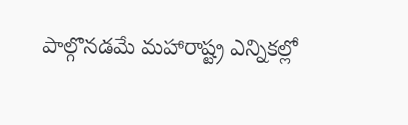పాల్గొనడమే మహారాష్ట్ర ఎన్నికల్లో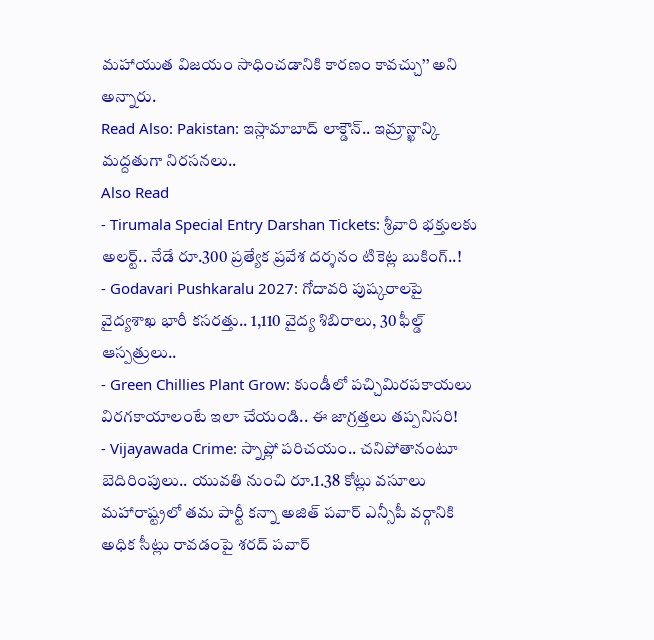మహాయుత విజయం సాధించడానికి కారణం కావచ్చు’’ అని అన్నారు.
Read Also: Pakistan: ఇస్లామాబాద్ లాక్డౌన్.. ఇమ్రాన్ఖాన్కి మద్దతుగా నిరసనలు..
Also Read
- Tirumala Special Entry Darshan Tickets: శ్రీవారి భక్తులకు అలర్ట్.. నేడే రూ.300 ప్రత్యేక ప్రవేశ దర్శనం టికెట్ల బుకింగ్..!
- Godavari Pushkaralu 2027: గోదావరి పుష్కరాలపై వైద్యశాఖ భారీ కసరత్తు.. 1,110 వైద్య శిబిరాలు, 30 ఫీల్డ్ ఆస్పత్రులు..
- Green Chillies Plant Grow: కుండీలో పచ్చిమిరపకాయలు విరగకాయాలంటే ఇలా చేయండి.. ఈ జాగ్రత్తలు తప్పనిసరి!
- Vijayawada Crime: స్నాప్లో పరిచయం.. చనిపోతానంటూ బెదిరింపులు.. యువతి నుంచి రూ.1.38 కోట్లు వసూలు
మహారాష్ట్రలో తమ పార్టీ కన్నా అజిత్ పవార్ ఎన్సీపీ వర్గానికి అధిక సీట్లు రావడంపై శరద్ పవార్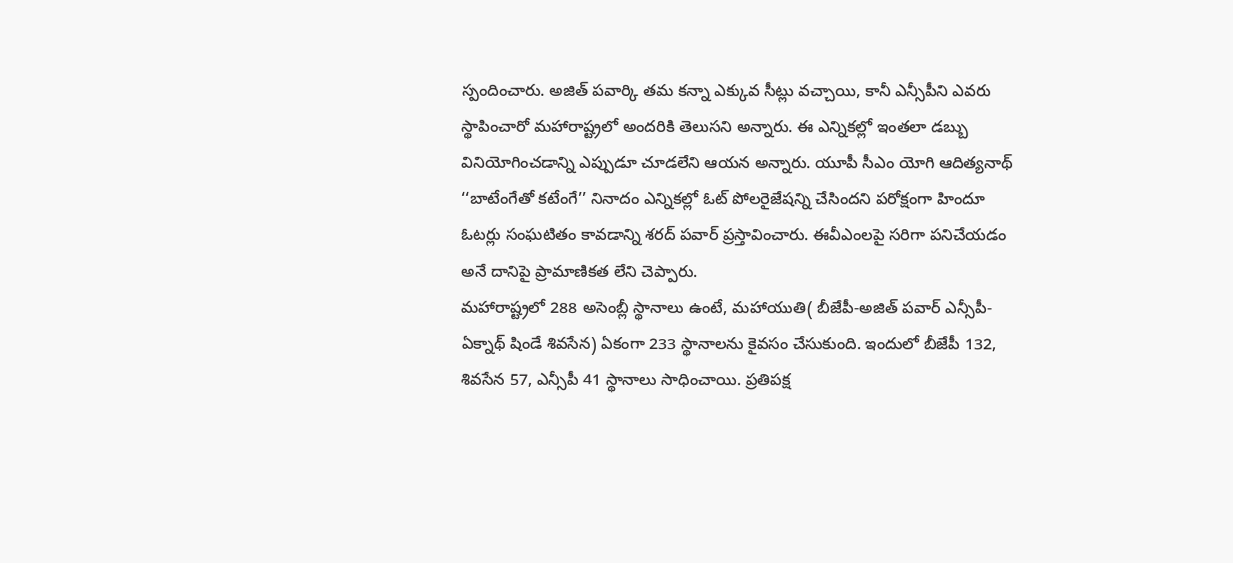స్పందించారు. అజిత్ పవార్కి తమ కన్నా ఎక్కువ సీట్లు వచ్చాయి, కానీ ఎన్సీపీని ఎవరు స్థాపించారో మహారాష్ట్రలో అందరికి తెలుసని అన్నారు. ఈ ఎన్నికల్లో ఇంతలా డబ్బు వినియోగించడాన్ని ఎప్పుడూ చూడలేని ఆయన అన్నారు. యూపీ సీఎం యోగి ఆదిత్యనాథ్ ‘‘బాటేంగేతో కటేంగే’’ నినాదం ఎన్నికల్లో ఓట్ పోలరైజేషన్ని చేసిందని పరోక్షంగా హిందూ ఓటర్లు సంఘటితం కావడాన్ని శరద్ పవార్ ప్రస్తావించారు. ఈవీఎంలపై సరిగా పనిచేయడం అనే దానిపై ప్రామాణికత లేని చెప్పారు.
మహారాష్ట్రలో 288 అసెంబ్లీ స్థానాలు ఉంటే, మహాయుతి( బీజేపీ-అజిత్ పవార్ ఎన్సీపీ- ఏక్నాథ్ షిండే శివసేన) ఏకంగా 233 స్థానాలను కైవసం చేసుకుంది. ఇందులో బీజేపీ 132, శివసేన 57, ఎన్సీపీ 41 స్థానాలు సాధించాయి. ప్రతిపక్ష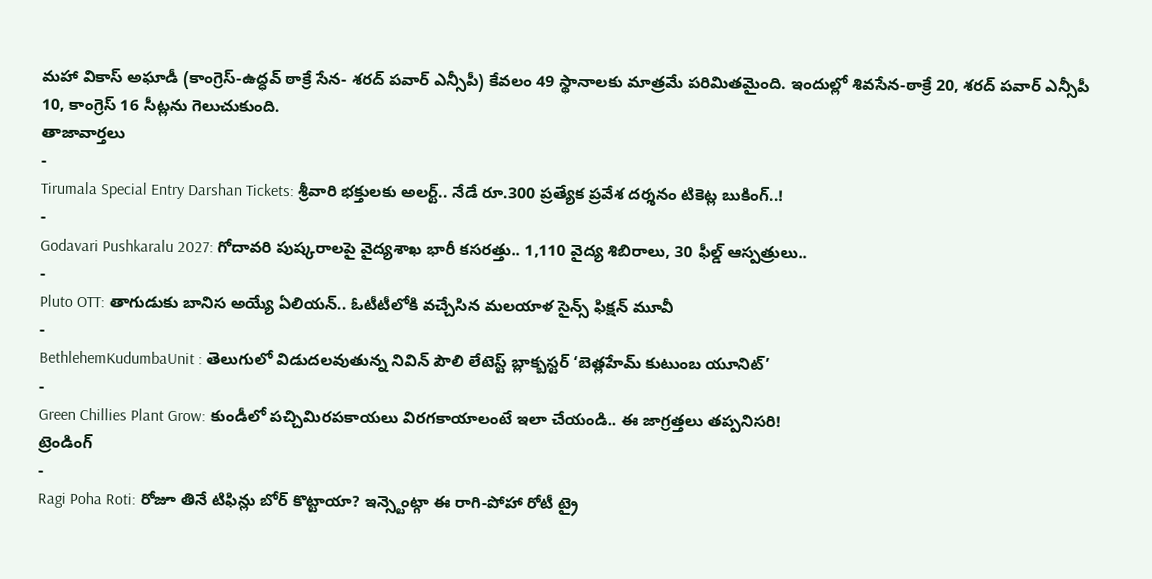మహా వికాస్ అఘాడీ (కాంగ్రెస్-ఉద్ధవ్ ఠాక్రే సేన- శరద్ పవార్ ఎన్సీపీ) కేవలం 49 స్థానాలకు మాత్రమే పరిమితమైంది. ఇందుల్లో శివసేన-ఠాక్రే 20, శరద్ పవార్ ఎన్సీపీ 10, కాంగ్రెస్ 16 సీట్లను గెలుచుకుంది.
తాజావార్తలు
-
Tirumala Special Entry Darshan Tickets: శ్రీవారి భక్తులకు అలర్ట్.. నేడే రూ.300 ప్రత్యేక ప్రవేశ దర్శనం టికెట్ల బుకింగ్..!
-
Godavari Pushkaralu 2027: గోదావరి పుష్కరాలపై వైద్యశాఖ భారీ కసరత్తు.. 1,110 వైద్య శిబిరాలు, 30 ఫీల్డ్ ఆస్పత్రులు..
-
Pluto OTT: తాగుడుకు బానిస అయ్యే ఏలియన్.. ఓటీటీలోకి వచ్చేసిన మలయాళ సైన్స్ ఫిక్షన్ మూవీ
-
BethlehemKudumbaUnit : తెలుగులో విడుదలవుతున్న నివిన్ పౌలి లేటెస్ట్ బ్లాక్బస్టర్ ‘బెత్లహేమ్ కుటుంబ యూనిట్’
-
Green Chillies Plant Grow: కుండీలో పచ్చిమిరపకాయలు విరగకాయాలంటే ఇలా చేయండి.. ఈ జాగ్రత్తలు తప్పనిసరి!
ట్రెండింగ్
-
Ragi Poha Roti: రోజూ తినే టిఫిన్లు బోర్ కొట్టాయా? ఇన్స్టెంట్గా ఈ రాగి-పోహా రోటీ ట్రై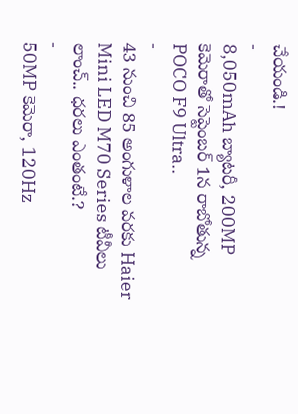చేయండి.!
-
8,050mAh బ్యాటరీ, 200MP కెమెరాతో సెప్టెంబర్ 1న రాబోతున్న POCO F9 Ultra..
-
43 నుంచి 85 అంగుళాల వరకు Haier Mini LED M70 Series టీవీలు లాంచ్.. ధరలు ఎంతంటే.?
-
50MP కెమెరా, 120Hz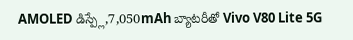AMOLED డిస్ప్లే,7,050mAh బ్యాటరీతో Vivo V80 Lite 5G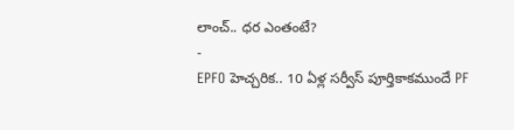లాంచ్.. ధర ఎంతంటే?
-
EPFO హెచ్చరిక.. 10 ఏళ్ల సర్వీస్ పూర్తికాకముందే PF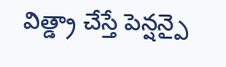విత్డ్రా చేస్తే పెన్షన్పై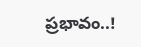ప్రభావం..!